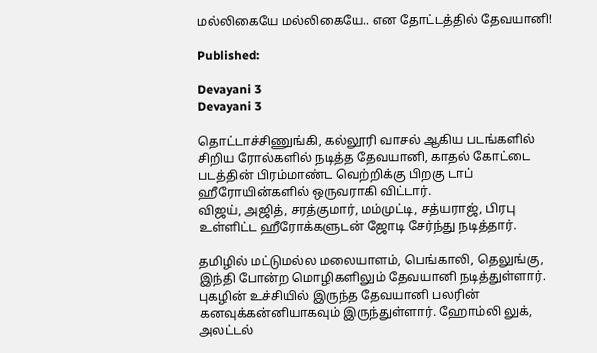மல்லிகையே மல்லிகையே.. என தோட்டத்தில் தேவயானி!

Published:

Devayani 3
Devayani 3

தொட்டாச்சிணுங்கி, கல்லூரி வாசல் ஆகிய படங்களில் சிறிய ரோல்களில் நடித்த தேவயானி, காதல் கோட்டை படத்தின் பிரம்மாண்ட வெற்றிக்கு பிறகு டாப் ஹீரோயின்களில் ஒருவராகி விட்டார்.
விஜய், அஜித், சரத்குமார், மம்முட்டி, சத்யராஜ், பிரபு உள்ளிட்ட ஹீரோக்களுடன் ஜோடி சேர்ந்து நடித்தார்.

தமிழில் மட்டுமல்ல மலையாளம், பெங்காலி, தெலுங்கு, இந்தி போன்ற மொழிகளிலும் தேவயானி நடித்துள்ளார். புகழின் உச்சியில் இருந்த தேவயானி பலரின் கனவுக்கன்னியாகவும் இருந்துள்ளார். ஹோம்லி லுக், அலட்டல்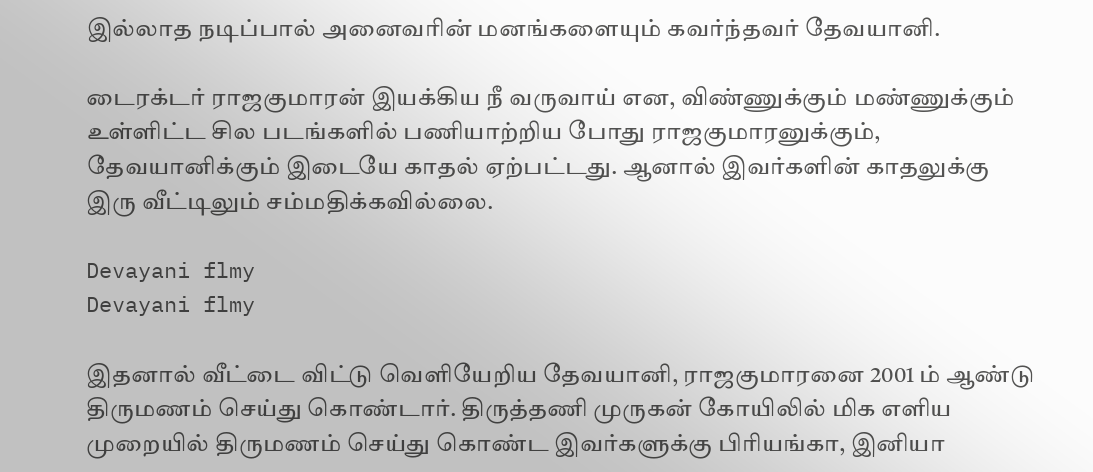இல்லாத நடிப்பால் அனைவரின் மனங்களையும் கவர்ந்தவர் தேவயானி.

டைரக்டர் ராஜகுமாரன் இயக்கிய நீ வருவாய் என, விண்ணுக்கும் மண்ணுக்கும் உள்ளிட்ட சில படங்களில் பணியாற்றிய போது ராஜகுமாரனுக்கும், தேவயானிக்கும் இடையே காதல் ஏற்பட்டது. ஆனால் இவர்களின் காதலுக்கு இரு வீட்டிலும் சம்மதிக்கவில்லை.

Devayani flmy
Devayani flmy

இதனால் வீட்டை விட்டு வெளியேறிய தேவயானி, ராஜகுமாரனை 2001 ம் ஆண்டு திருமணம் செய்து கொண்டார். திருத்தணி முருகன் கோயிலில் மிக எளிய முறையில் திருமணம் செய்து கொண்ட இவர்களுக்கு பிரியங்கா, இனியா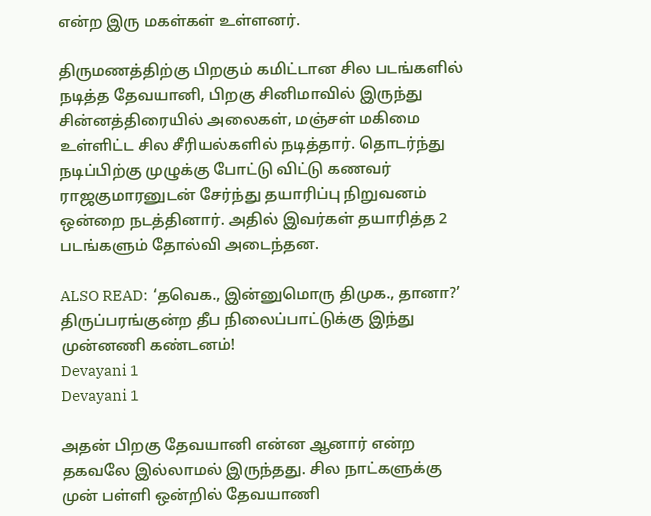என்ற இரு மகள்கள் உள்ளனர்.

திருமணத்திற்கு பிறகும் கமிட்டான சில படங்களில் நடித்த தேவயானி, பிறகு சினிமாவில் இருந்து சின்னத்திரையில் அலைகள், மஞ்சள் மகிமை உள்ளிட்ட சில சீரியல்களில் நடித்தார். தொடர்ந்து நடிப்பிற்கு முழுக்கு போட்டு விட்டு கணவர் ராஜகுமாரனுடன் சேர்ந்து தயாரிப்பு நிறுவனம் ஒன்றை நடத்தினார். அதில் இவர்கள் தயாரித்த 2 படங்களும் தோல்வி அடைந்தன.

ALSO READ:  ‘தவெக., இன்னுமொரு திமுக., தானா?’ திருப்பரங்குன்ற தீப நிலைப்பாட்டுக்கு இந்து முன்னணி கண்டனம்!
Devayani 1
Devayani 1

அதன் பிறகு தேவயானி என்ன ஆனார் என்ற தகவலே இல்லாமல் இருந்தது. சில நாட்களுக்கு முன் பள்ளி ஒன்றில் தேவயாணி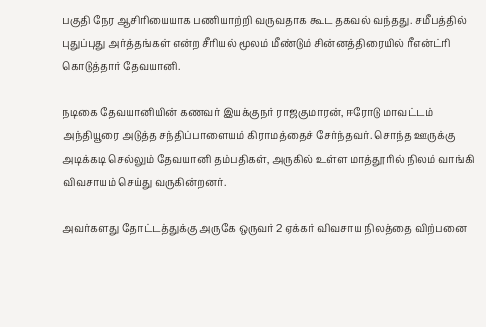பகுதி நேர ஆசிரியையாக பணியாற்றி வருவதாக கூட தகவல் வந்தது. சமீபத்தில் புதுப்புது அர்த்தங்கள் என்ற சீரியல் மூலம் மீண்டும் சின்னத்திரையில் ரீஎன்ட்ரி கொடுத்தார் தேவயானி.

நடிகை தேவயானியின் கணவர் இயக்குநர் ராஜகுமாரன், ஈரோடு மாவட்டம் அந்தியூரை அடுத்த சந்திப்பாளையம் கிராமத்தைச் சேர்ந்தவர். சொந்த ஊருக்கு அடிக்கடி செல்லும் தேவயானி தம்பதிகள், அருகில் உள்ள மாத்தூரில் நிலம் வாங்கி விவசாயம் செய்து வருகின்றனர்.

அவர்களது தோட்டத்துக்கு அருகே ஒருவர் 2 ஏக்கர் விவசாய நிலத்தை விற்பனை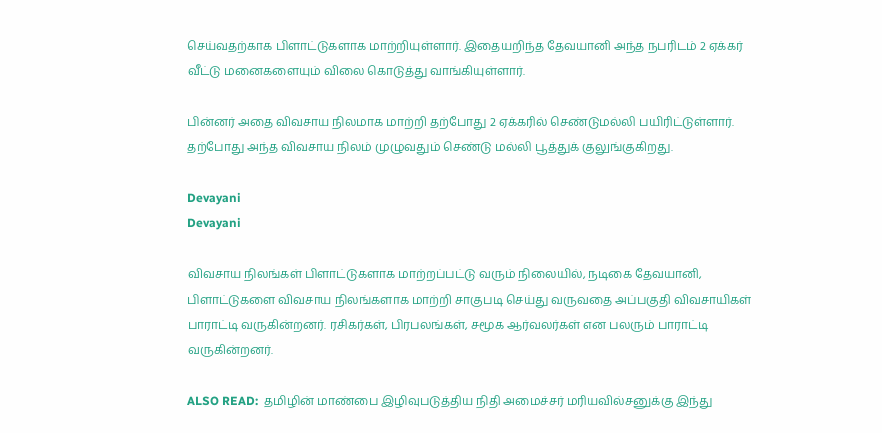செய்வதற்காக பிளாட்டுகளாக மாற்றியுள்ளார். இதையறிந்த தேவயானி அந்த நபரிடம் 2 ஏக்கர் வீட்டு மனைகளையும் விலை கொடுத்து வாங்கியுள்ளார்.

பின்னர் அதை விவசாய நிலமாக மாற்றி தற்போது 2 ஏக்கரில் செண்டுமல்லி பயிரிட்டுள்ளார். தற்போது அந்த விவசாய நிலம் முழுவதும் செண்டு மல்லி பூத்துக் குலுங்குகிறது.

Devayani
Devayani

விவசாய நிலங்கள் பிளாட்டுகளாக மாற்றப்பட்டு வரும் நிலையில், நடிகை தேவயானி, பிளாட்டுகளை விவசாய நிலங்களாக மாற்றி சாகுபடி செய்து வருவதை அப்பகுதி விவசாயிகள் பாராட்டி வருகின்றனர். ரசிகர்கள், பிரபலங்கள், சமூக ஆர்வலர்கள் என பலரும் பாராட்டி வருகின்றனர்.

ALSO READ:  தமிழின் மாண்பை இழிவுபடுத்திய நிதி அமைச்சர் மரியவில்சனுக்கு இந்து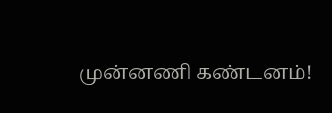முன்னணி கண்டனம்!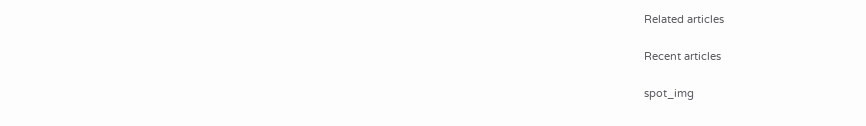Related articles

Recent articles

spot_img